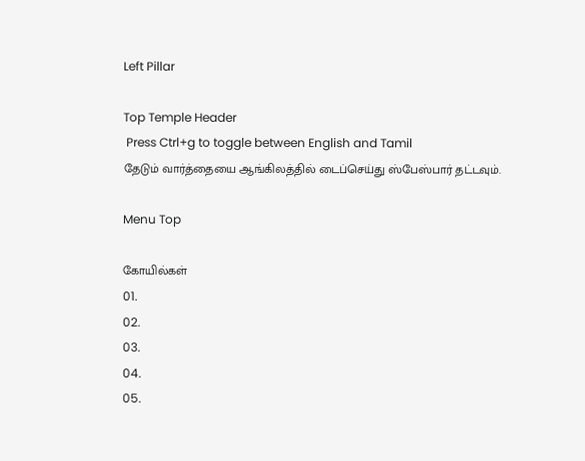Left Pillar

Top Temple Header
 Press Ctrl+g to toggle between English and Tamil
தேடும் வார்த்தையை ஆங்கிலத்தில் டைப்செய்து ஸ்பேஸ்பார் தட்டவும்.

Menu Top

கோயில்கள்
01.
02.
03.
04.
05.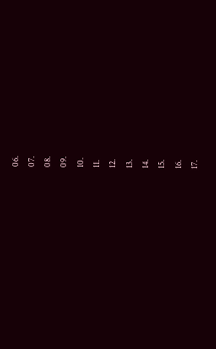06.
07.
08.
09.
10.
11.
12.
13.
14.
15.
16.
17.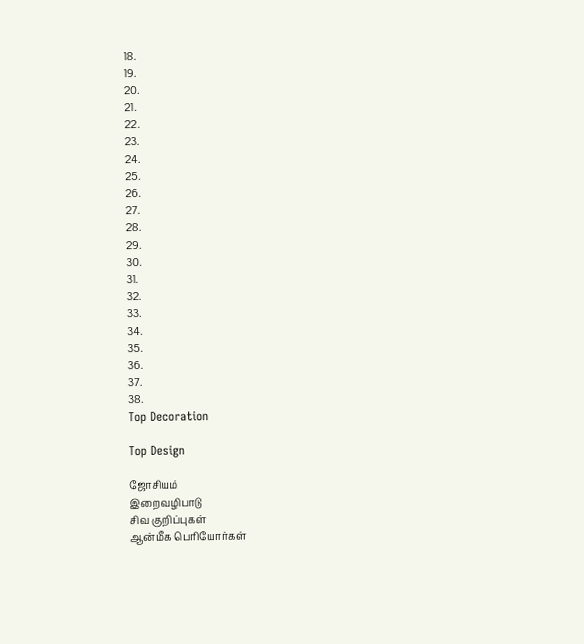18.
19.
20.
21.
22.
23.
24.
25.
26.
27.
28.
29.
30.
31.
32.
33.
34.
35.
36.
37.
38.
Top Decoration

Top Design

ஜோசியம்
இறைவழிபாடு
சிவ குறிப்புகள்
ஆன்மீக பெரியோர்கள்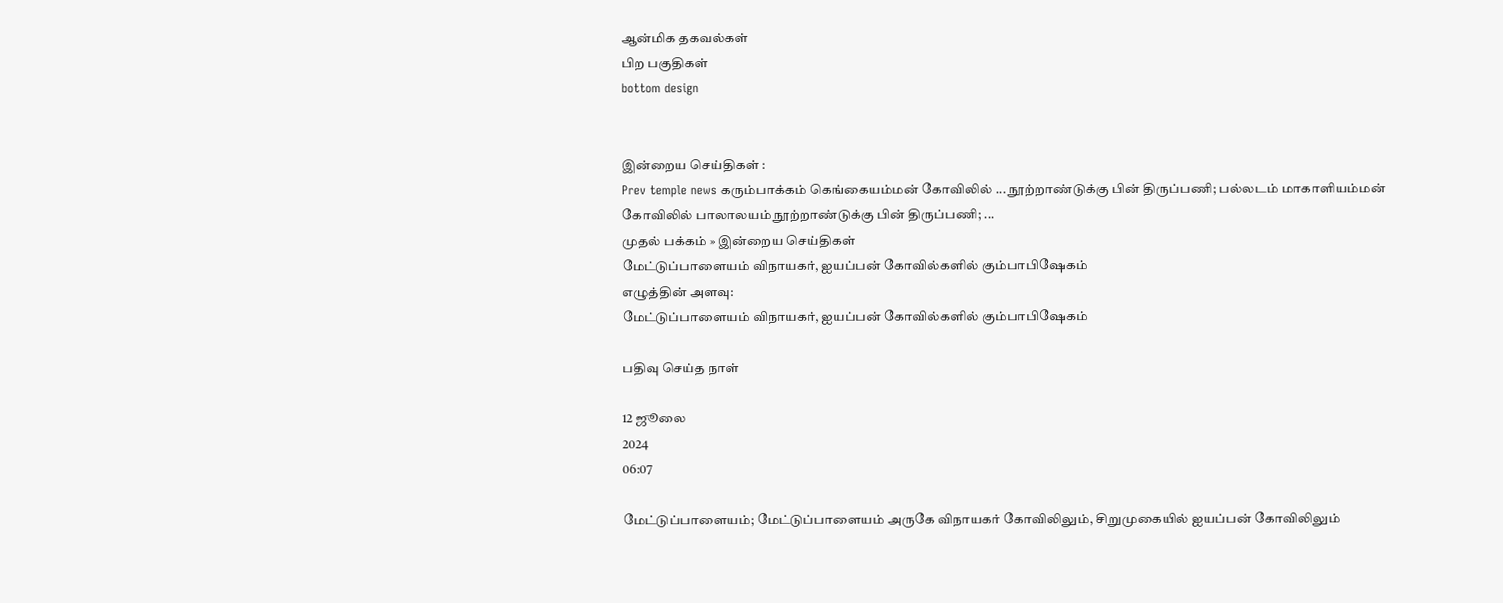ஆன்மிக தகவல்கள்
பிற பகுதிகள்
bottom design


இன்றைய செய்திகள் :
Prev temple news கரும்பாக்கம் கெங்கையம்மன் கோவிலில் ... நூற்றாண்டுக்கு பின் திருப்பணி; பல்லடம் மாகாளியம்மன் கோவிலில் பாலாலயம் நூற்றாண்டுக்கு பின் திருப்பணி; ...
முதல் பக்கம் » இன்றைய செய்திகள்
மேட்டுப்பாளையம் விநாயகர், ஐயப்பன் கோவில்களில் கும்பாபிஷேகம்
எழுத்தின் அளவு:
மேட்டுப்பாளையம் விநாயகர், ஐயப்பன் கோவில்களில் கும்பாபிஷேகம்

பதிவு செய்த நாள்

12 ஜூலை
2024
06:07

மேட்டுப்பாளையம்; மேட்டுப்பாளையம் அருகே விநாயகர் கோவிலிலும், சிறுமுகையில் ஐயப்பன் கோவிலிலும்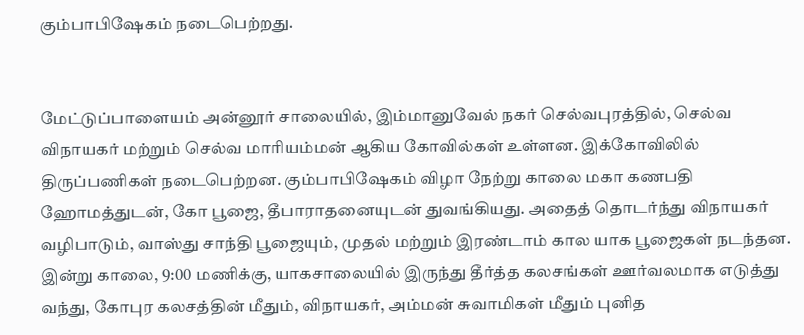கும்பாபிஷேகம் நடைபெற்றது.


மேட்டுப்பாளையம் அன்னூர் சாலையில், இம்மானுவேல் நகர் செல்வபுரத்தில், செல்வ விநாயகர் மற்றும் செல்வ மாரியம்மன் ஆகிய கோவில்கள் உள்ளன. இக்கோவிலில் திருப்பணிகள் நடைபெற்றன. கும்பாபிஷேகம் விழா நேற்று காலை மகா கணபதி ஹோமத்துடன், கோ பூஜை, தீபாராதனையுடன் துவங்கியது. அதைத் தொடர்ந்து விநாயகர் வழிபாடும், வாஸ்து சாந்தி பூஜையும், முதல் மற்றும் இரண்டாம் கால யாக பூஜைகள் நடந்தன. இன்று காலை, 9:00 மணிக்கு, யாகசாலையில் இருந்து தீர்த்த கலசங்கள் ஊர்வலமாக எடுத்து வந்து, கோபுர கலசத்தின் மீதும், விநாயகர், அம்மன் சுவாமிகள் மீதும் புனித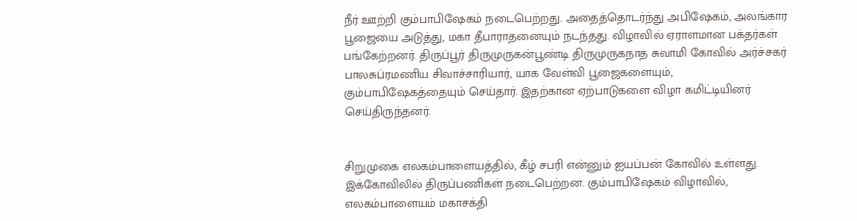நீர் ஊற்றி கும்பாபிஷேகம் நடைபெற்றது. அதைத்தொடர்ந்து அபிஷேகம், அலங்கார பூஜையை அடுத்து, மகா தீபாராதனையும் நடந்தது. விழாவில் ஏராளமான பக்தர்கள் பங்கேற்றனர். திருப்பூர் திருமுருகன்பூண்டி திருமுருகநாத சுவாமி கோவில் அர்ச்சகர் பாலசுப்ரமணிய சிவாச்சாரியார், யாக வேள்வி பூஜைகளையும், கும்பாபிஷேகத்தையும் செய்தார். இதற்கான ஏற்பாடுகளை விழா கமிட்டியினர் செய்திருந்தனர்.


சிறுமுகை எலகம்பாளையத்தில், கீழ் சபரி என்னும் ஐயப்பன் கோவில் உள்ளது. இக்கோவிலில் திருப்பணிகள் நடைபெற்றன. கும்பாபிஷேகம் விழாவில், எலகம்பாளையம் மகாசக்தி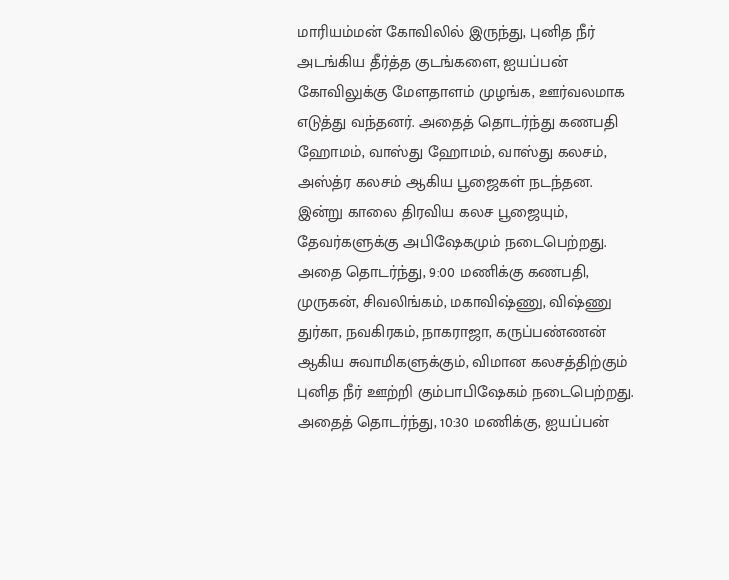மாரியம்மன் கோவிலில் இருந்து, புனித நீர் அடங்கிய தீர்த்த குடங்களை, ஐயப்பன் கோவிலுக்கு மேளதாளம் முழங்க, ஊர்வலமாக எடுத்து வந்தனர். அதைத் தொடர்ந்து கணபதி ஹோமம், வாஸ்து ஹோமம், வாஸ்து கலசம், அஸ்த்ர கலசம் ஆகிய பூஜைகள் நடந்தன. இன்று காலை திரவிய கலச பூஜையும், தேவர்களுக்கு அபிஷேகமும் நடைபெற்றது. அதை தொடர்ந்து, 9:00 மணிக்கு கணபதி, முருகன், சிவலிங்கம், மகாவிஷ்ணு, விஷ்ணு துர்கா, நவகிரகம், நாகராஜா, கருப்பண்ணன் ஆகிய சுவாமிகளுக்கும், விமான கலசத்திற்கும் புனித நீர் ஊற்றி கும்பாபிஷேகம் நடைபெற்றது. அதைத் தொடர்ந்து, 10:30 மணிக்கு, ஐயப்பன்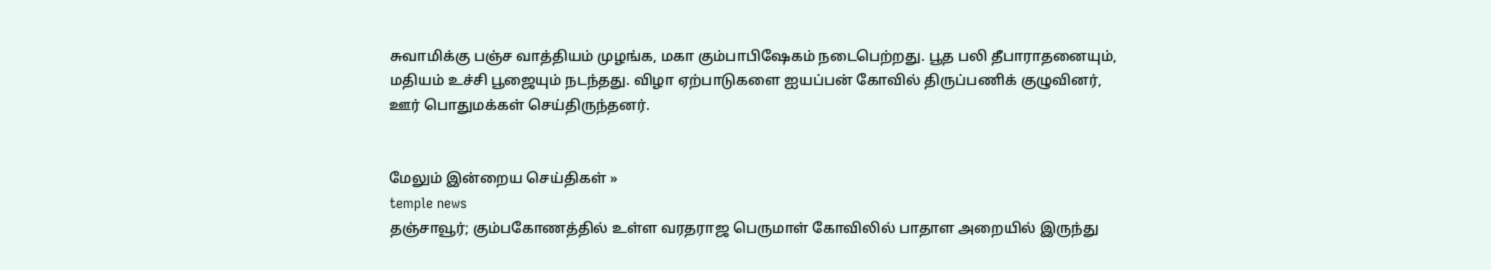சுவாமிக்கு பஞ்ச வாத்தியம் முழங்க, மகா கும்பாபிஷேகம் நடைபெற்றது. பூத பலி தீபாராதனையும், மதியம் உச்சி பூஜையும் நடந்தது. விழா ஏற்பாடுகளை ஐயப்பன் கோவில் திருப்பணிக் குழுவினர், ஊர் பொதுமக்கள் செய்திருந்தனர்.


மேலும் இன்றைய செய்திகள் »
temple news
தஞ்சாவூர்; கும்பகோணத்தில் உள்ள வரதராஜ பெருமாள் கோவிலில் பாதாள அறையில் இருந்து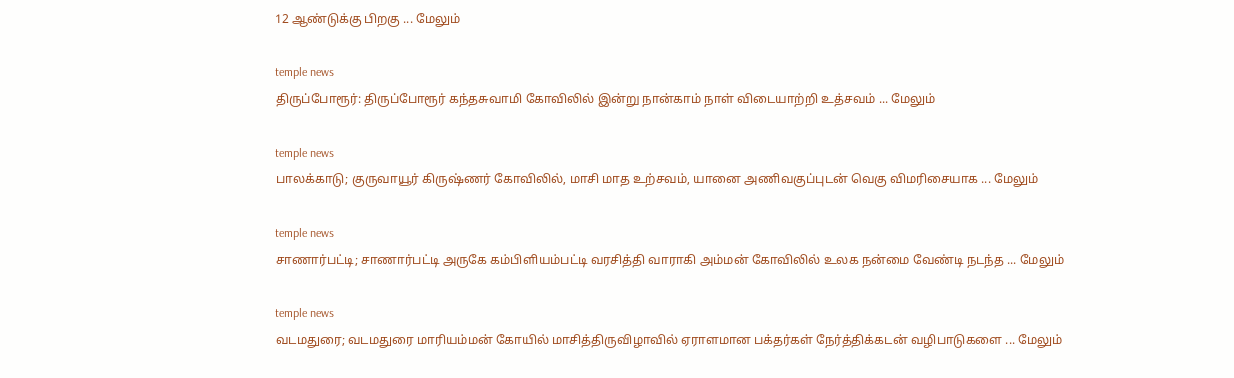12 ஆண்டுக்கு பிறகு ... மேலும்

temple news
திருப்போரூர்: திருப்போரூர் கந்தசுவாமி கோவிலில் இன்று நான்காம் நாள் விடையாற்றி உத்சவம் ... மேலும்

temple news
பாலக்காடு; குருவாயூர் கிருஷ்ணர் கோவிலில், மாசி மாத உற்சவம், யானை அணிவகுப்புடன் வெகு விமரிசையாக ... மேலும்

temple news
சாணார்பட்டி; சாணார்பட்டி அருகே கம்பிளியம்பட்டி வரசித்தி வாராகி அம்மன் கோவிலில் உலக நன்மை வேண்டி நடந்த ... மேலும்

temple news
வடமதுரை; வடமதுரை மாரியம்மன் கோயில் மாசித்திருவிழாவில் ஏராளமான பக்தர்கள் நேர்த்திக்கடன் வழிபாடுகளை ... மேலும்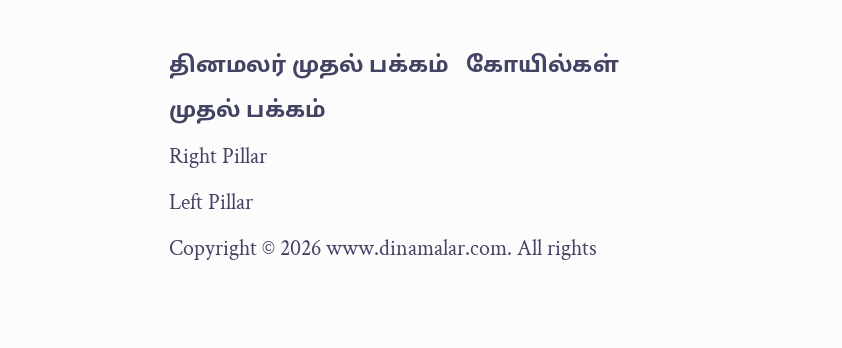தினமலர் முதல் பக்கம்   கோயில்கள் முதல் பக்கம்
Right Pillar
Left Pillar
Copyright © 2026 www.dinamalar.com. All rights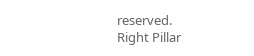reserved.
Right Pillar